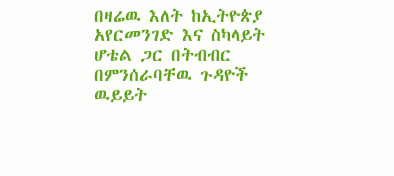በዛሬዉ እለት ከኢትዮጵያ አየርመንገድ እና ስካላይት ሆቴል ጋር በትብብር በምንሰራባቸዉ ጉዳዮች ዉይይት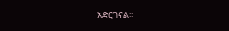አድርገናል፡፡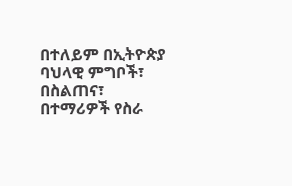በተለይም በኢትዮጵያ ባህላዊ ምግቦች፣ በስልጠና፣ በተማሪዎች የስራ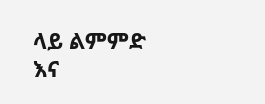ላይ ልምምድ እና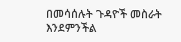በመሳሰሉት ጉዳዮች መስራት እንደምንችል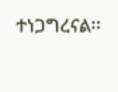ተነጋግረናል፡፡